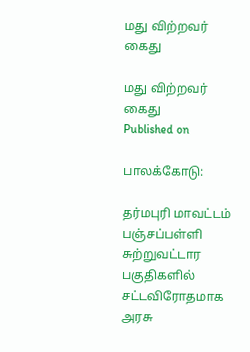மது விற்றவர் கைது

மது விற்றவர் கைது
Published on

பாலக்கோடு:

தர்மபுரி மாவட்டம் பஞ்சப்பள்ளி சுற்றுவட்டார பகுதிகளில் சட்டவிரோதமாக அரசு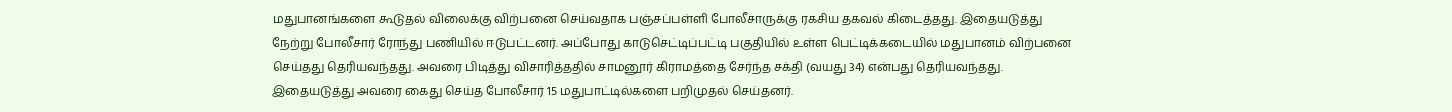மதுபானங்களை கூடுதல் விலைக்கு விற்பனை செய்வதாக பஞ்சப்பள்ளி போலீசாருக்கு ரகசிய தகவல் கிடைத்தது. இதையடுத்து நேற்று போலீசார் ரோந்து பணியில் ஈடுபட்டனர். அப்போது காடுசெட்டிப்பட்டி பகுதியில் உள்ள பெட்டிக்கடையில் மதுபானம் விற்பனை செய்தது தெரியவந்தது. அவரை பிடித்து விசாரித்ததில் சாமனூர் கிராமத்தை சேர்ந்த சக்தி (வயது 34) என்பது தெரியவந்தது. இதையடுத்து அவரை கைது செய்த போலீசார் 15 மதுபாட்டில்களை பறிமுதல் செய்தனர்.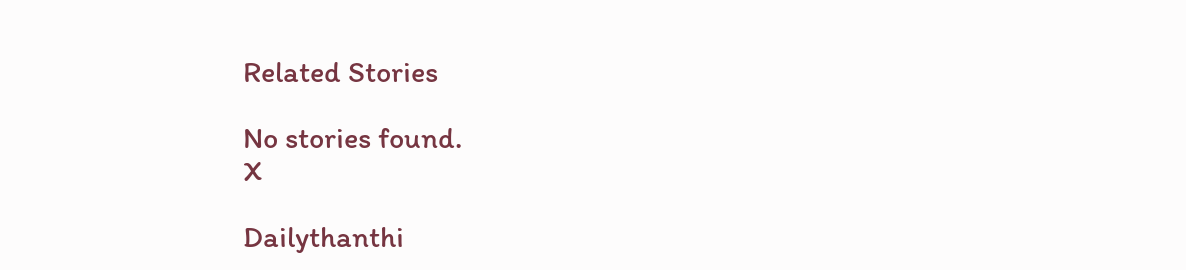Related Stories

No stories found.
X

Dailythanthi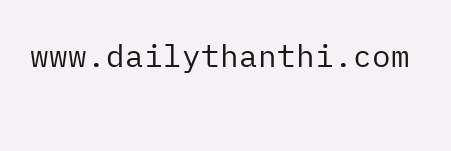www.dailythanthi.com